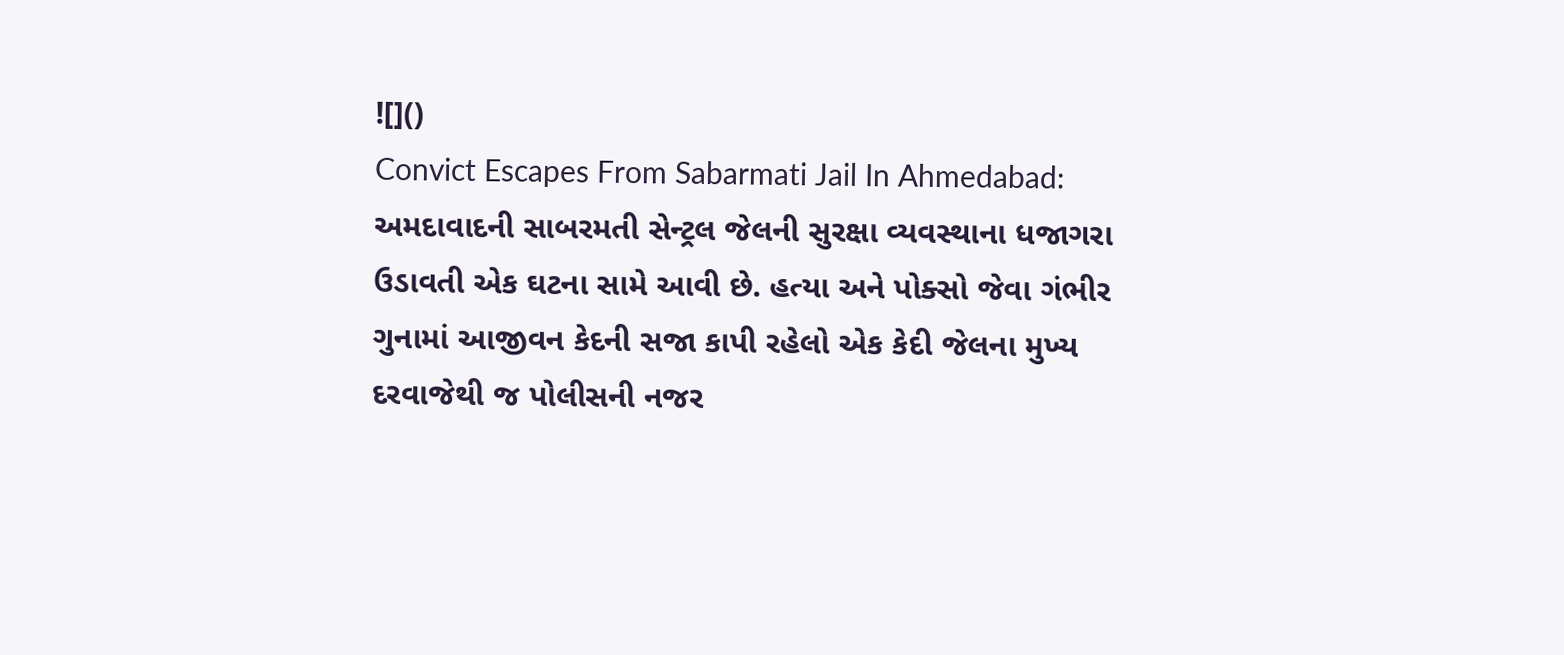![]()
Convict Escapes From Sabarmati Jail In Ahmedabad: અમદાવાદની સાબરમતી સેન્ટ્રલ જેલની સુરક્ષા વ્યવસ્થાના ધજાગરા ઉડાવતી એક ઘટના સામે આવી છે. હત્યા અને પોક્સો જેવા ગંભીર ગુનામાં આજીવન કેદની સજા કાપી રહેલો એક કેદી જેલના મુખ્ય દરવાજેથી જ પોલીસની નજર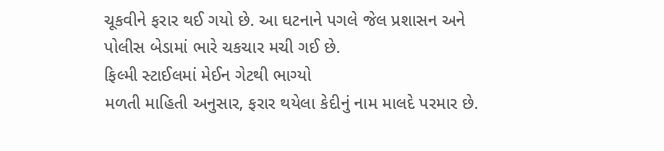ચૂકવીને ફરાર થઈ ગયો છે. આ ઘટનાને પગલે જેલ પ્રશાસન અને પોલીસ બેડામાં ભારે ચકચાર મચી ગઈ છે.
ફિલ્મી સ્ટાઈલમાં મેઈન ગેટથી ભાગ્યો
મળતી માહિતી અનુસાર, ફરાર થયેલા કેદીનું નામ માલદે પરમાર છે.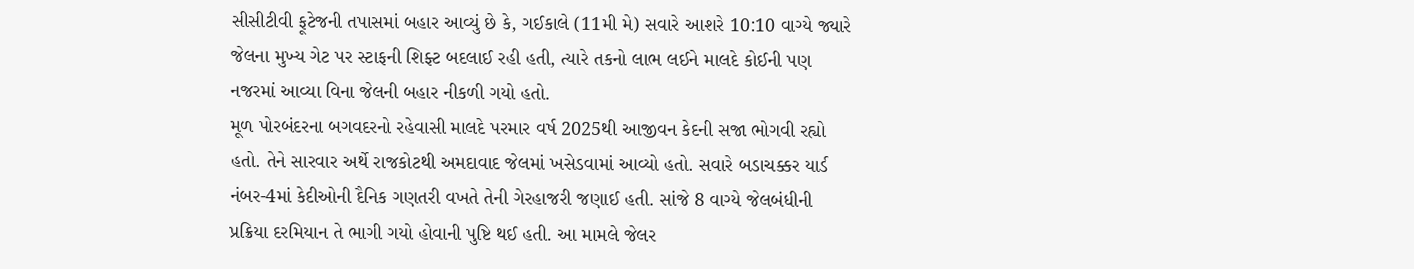સીસીટીવી ફૂટેજની તપાસમાં બહાર આવ્યું છે કે, ગઈકાલે (11મી મે) સવારે આશરે 10:10 વાગ્યે જ્યારે જેલના મુખ્ય ગેટ પર સ્ટાફની શિફ્ટ બદલાઈ રહી હતી, ત્યારે તકનો લાભ લઈને માલદે કોઈની પણ નજરમાં આવ્યા વિના જેલની બહાર નીકળી ગયો હતો.
મૂળ પોરબંદરના બગવદરનો રહેવાસી માલદે પરમાર વર્ષ 2025થી આજીવન કેદની સજા ભોગવી રહ્યો હતો. તેને સારવાર અર્થે રાજકોટથી અમદાવાદ જેલમાં ખસેડવામાં આવ્યો હતો. સવારે બડાચક્કર યાર્ડ નંબર-4માં કેદીઓની દૈનિક ગણતરી વખતે તેની ગેરહાજરી જણાઈ હતી. સાંજે 8 વાગ્યે જેલબંધીની પ્રક્રિયા દરમિયાન તે ભાગી ગયો હોવાની પુષ્ટિ થઈ હતી. આ મામલે જેલર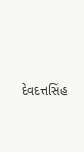દેવદત્તસિંહ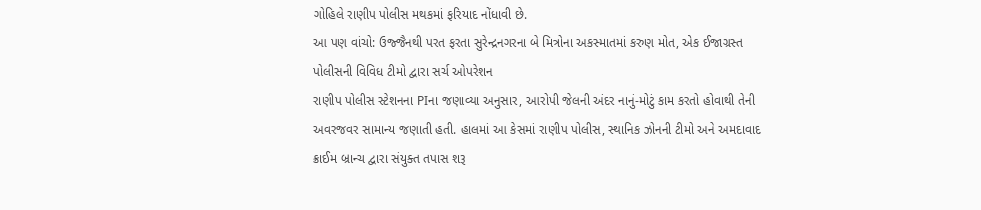ગોહિલે રાણીપ પોલીસ મથકમાં ફરિયાદ નોંધાવી છે.
આ પણ વાંચો: ઉજ્જૈનથી પરત ફરતા સુરેન્દ્રનગરના બે મિત્રોના અકસ્માતમાં કરુણ મોત, એક ઈજાગ્રસ્ત
પોલીસની વિવિધ ટીમો દ્વારા સર્ચ ઓપરેશન
રાણીપ પોલીસ સ્ટેશનના PIના જણાવ્યા અનુસાર, આરોપી જેલની અંદર નાનું-મોટું કામ કરતો હોવાથી તેની અવરજવર સામાન્ય જણાતી હતી. હાલમાં આ કેસમાં રાણીપ પોલીસ, સ્થાનિક ઝોનની ટીમો અને અમદાવાદ ક્રાઈમ બ્રાન્ચ દ્વારા સંયુક્ત તપાસ શરૂ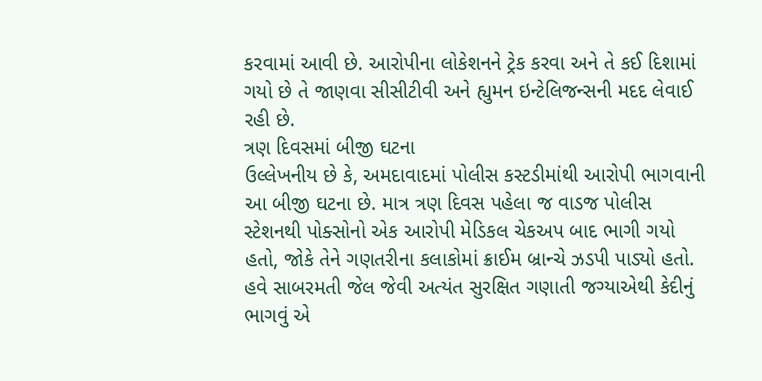કરવામાં આવી છે. આરોપીના લોકેશનને ટ્રેક કરવા અને તે કઈ દિશામાં ગયો છે તે જાણવા સીસીટીવી અને હ્યુમન ઇન્ટેલિજન્સની મદદ લેવાઈ રહી છે.
ત્રણ દિવસમાં બીજી ઘટના
ઉલ્લેખનીય છે કે, અમદાવાદમાં પોલીસ કસ્ટડીમાંથી આરોપી ભાગવાની આ બીજી ઘટના છે. માત્ર ત્રણ દિવસ પહેલા જ વાડજ પોલીસ સ્ટેશનથી પોક્સોનો એક આરોપી મેડિકલ ચેકઅપ બાદ ભાગી ગયો હતો, જોકે તેને ગણતરીના કલાકોમાં ક્રાઈમ બ્રાન્ચે ઝડપી પાડ્યો હતો. હવે સાબરમતી જેલ જેવી અત્યંત સુરક્ષિત ગણાતી જગ્યાએથી કેદીનું ભાગવું એ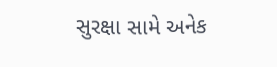સુરક્ષા સામે અનેક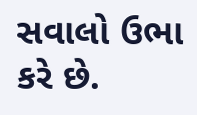સવાલો ઉભા કરે છે.